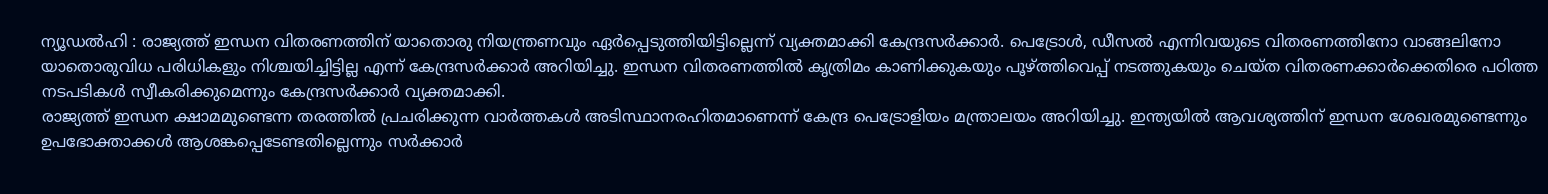ന്യൂഡൽഹി : രാജ്യത്ത് ഇന്ധന വിതരണത്തിന് യാതൊരു നിയന്ത്രണവും ഏർപ്പെടുത്തിയിട്ടില്ലെന്ന് വ്യക്തമാക്കി കേന്ദ്രസർക്കാർ. പെട്രോൾ, ഡീസൽ എന്നിവയുടെ വിതരണത്തിനോ വാങ്ങലിനോ യാതൊരുവിധ പരിധികളും നിശ്ചയിച്ചിട്ടില്ല എന്ന് കേന്ദ്രസർക്കാർ അറിയിച്ചു. ഇന്ധന വിതരണത്തിൽ കൃത്രിമം കാണിക്കുകയും പൂഴ്ത്തിവെപ്പ് നടത്തുകയും ചെയ്ത വിതരണക്കാർക്കെതിരെ പഠിത്ത നടപടികൾ സ്വീകരിക്കുമെന്നും കേന്ദ്രസർക്കാർ വ്യക്തമാക്കി.
രാജ്യത്ത് ഇന്ധന ക്ഷാമമുണ്ടെന്ന തരത്തിൽ പ്രചരിക്കുന്ന വാർത്തകൾ അടിസ്ഥാനരഹിതമാണെന്ന് കേന്ദ്ര പെട്രോളിയം മന്ത്രാലയം അറിയിച്ചു. ഇന്ത്യയിൽ ആവശ്യത്തിന് ഇന്ധന ശേഖരമുണ്ടെന്നും ഉപഭോക്താക്കൾ ആശങ്കപ്പെടേണ്ടതില്ലെന്നും സർക്കാർ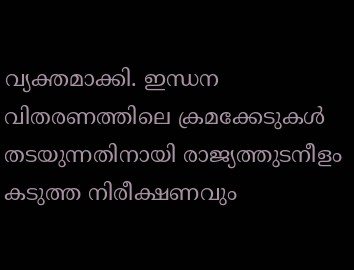വ്യക്തമാക്കി. ഇന്ധന വിതരണത്തിലെ ക്രമക്കേടുകൾ തടയുന്നതിനായി രാജ്യത്തുടനീളം കടുത്ത നിരീക്ഷണവും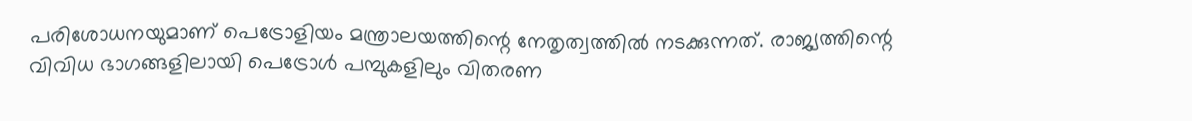പരിശോധനയുമാണ് പെട്രോളിയം മന്ത്രാലയത്തിന്റെ നേതൃത്വത്തിൽ നടക്കുന്നത്. രാജ്യത്തിന്റെ വിവിധ ഭാഗങ്ങളിലായി പെട്രോൾ പമ്പുകളിലും വിതരണ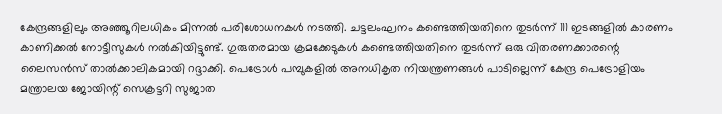കേന്ദ്രങ്ങളിലും അഞ്ഞൂറിലധികം മിന്നൽ പരിശോധനകൾ നടത്തി. ചട്ടലംഘനം കണ്ടെത്തിയതിനെ തുടർന്ന് 111 ഇടങ്ങളിൽ കാരണം കാണിക്കൽ നോട്ടീസുകൾ നൽകിയിട്ടുണ്ട്. ഗുരുതരമായ ക്രമക്കേടുകൾ കണ്ടെത്തിയതിനെ തുടർന്ന് ഒരു വിതരണക്കാരന്റെ ലൈസൻസ് താൽക്കാലികമായി റദ്ദാക്കി. പെട്രോൾ പമ്പുകളിൽ അനധികൃത നിയന്ത്രണങ്ങൾ പാടില്ലെന്ന് കേന്ദ്ര പെട്രോളിയം മന്ത്രാലയ ജോയിന്റ് സെക്രട്ടറി സുജാത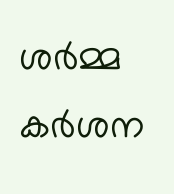ശർമ്മ കർശന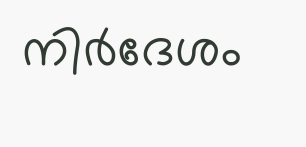നിർദേശം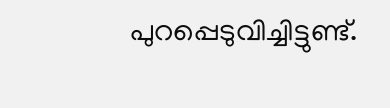പുറപ്പെടുവിച്ചിട്ടുണ്ട്.